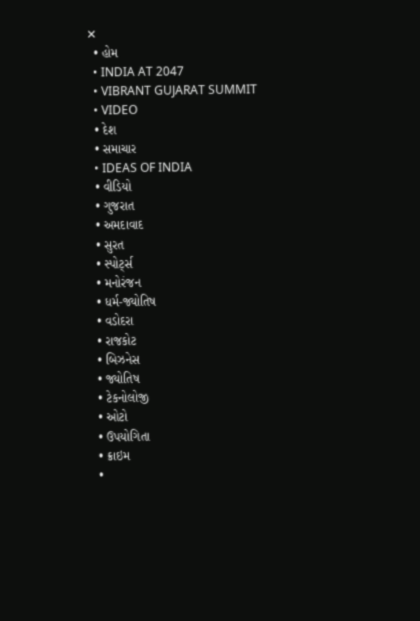✕
  • હોમ
  • INDIA AT 2047
  • VIBRANT GUJARAT SUMMIT
  • VIDEO
  • દેશ
  • સમાચાર
  • IDEAS OF INDIA
  • વીડિયો
  • ગુજરાત
  • અમદાવાદ
  • સુરત
  • સ્પોર્ટ્સ
  • મનોરંજન
  • ધર્મ-જ્યોતિષ
  • વડોદરા
  • રાજકોટ
  • બિઝનેસ
  • જ્યોતિષ
  • ટેકનોલોજી
  • ઓટો
  • ઉપયોગિતા
  • ક્રાઇમ
  •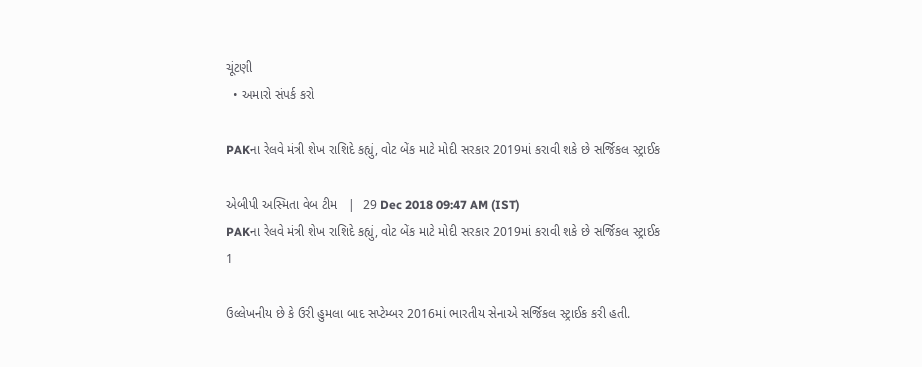ચૂંટણી
  • અમારો સંપર્ક કરો

PAKના રેલવે મંત્રી શેખ રાશિદે કહ્યું, વોટ બેંક માટે મોદી સરકાર 2019માં કરાવી શકે છે સર્જિકલ સ્ટ્રાઈક

એબીપી અસ્મિતા વેબ ટીમ   |  29 Dec 2018 09:47 AM (IST)
PAKના રેલવે મંત્રી શેખ રાશિદે કહ્યું, વોટ બેંક માટે મોદી સરકાર 2019માં કરાવી શકે છે સર્જિકલ સ્ટ્રાઈક
1

ઉલ્લેખનીય છે કે ઉરી હુમલા બાદ સપ્ટેમ્બર 2016માં ભારતીય સેનાએ સર્જિકલ સ્ટ્રાઈક કરી હતી.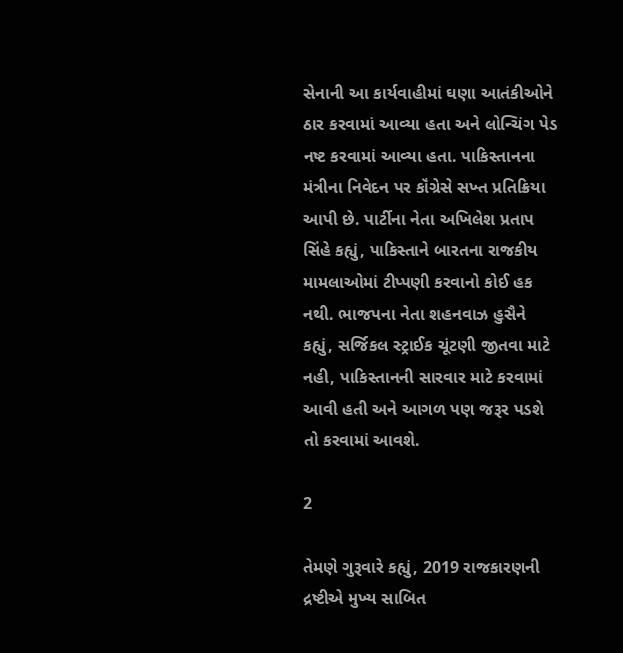સેનાની આ કાર્યવાહીમાં ઘણા આતંકીઓને ઠાર કરવામાં આવ્યા હતા અને લોન્ચિંગ પેડ નષ્ટ કરવામાં આવ્યા હતા. પાકિસ્તાનના મંત્રીના નિવેદન પર કૉંગ્રેસે સખ્ત પ્રતિક્રિયા આપી છે. પાર્ટીના નેતા અખિલેશ પ્રતાપ સિંહે કહ્યું, પાકિસ્તાને બારતના રાજકીય મામલાઓમાં ટીપ્પણી કરવાનો કોઈ હક નથી. ભાજપના નેતા શહનવાઝ હુસૈને કહ્યું, સર્જિકલ સ્ટ્રાઈક ચૂંટણી જીતવા માટે નહી, પાકિસ્તાનની સારવાર માટે કરવામાં આવી હતી અને આગળ પણ જરૂર પડશે તો કરવામાં આવશે.

2

તેમણે ગુરૂવારે કહ્યું, 2019 રાજકારણની દ્રષ્ટીએ મુખ્ય સાબિત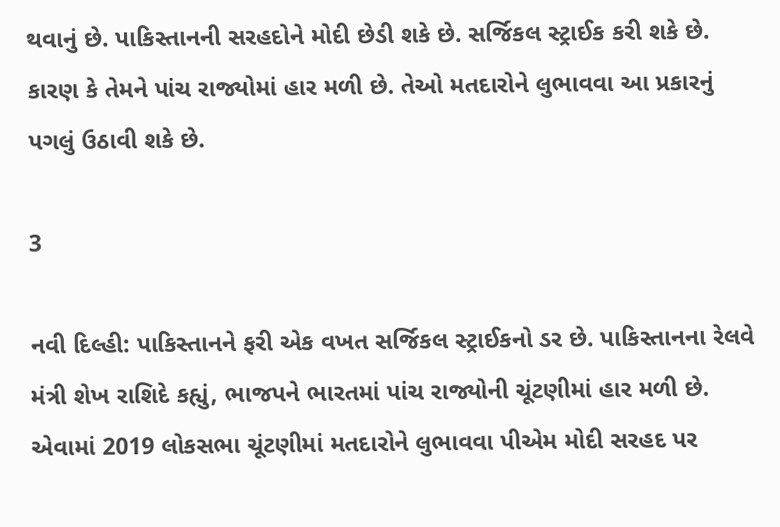થવાનું છે. પાકિસ્તાનની સરહદોને મોદી છેડી શકે છે. સર્જિકલ સ્ટ્રાઈક કરી શકે છે. કારણ કે તેમને પાંચ રાજ્યોમાં હાર મળી છે. તેઓ મતદારોને લુભાવવા આ પ્રકારનું પગલું ઉઠાવી શકે છે.

3

નવી દિલ્હી: પાકિસ્તાનને ફરી એક વખત સર્જિકલ સ્ટ્રાઈકનો ડર છે. પાકિસ્તાનના રેલવે મંત્રી શેખ રાશિદે કહ્યું, ભાજપને ભારતમાં પાંચ રાજ્યોની ચૂંટણીમાં હાર મળી છે. એવામાં 2019 લોકસભા ચૂંટણીમાં મતદારોને લુભાવવા પીએમ મોદી સરહદ પર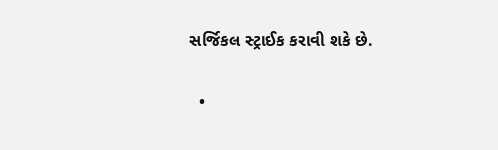સર્જિકલ સ્ટ્રાઈક કરાવી શકે છે.

  •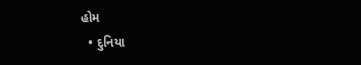હોમ
  • દુનિયા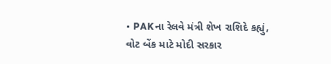• PAKના રેલવે મંત્રી શેખ રાશિદે કહ્યું, વોટ બેંક માટે મોદી સરકાર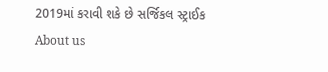2019માં કરાવી શકે છે સર્જિકલ સ્ટ્રાઈક
About us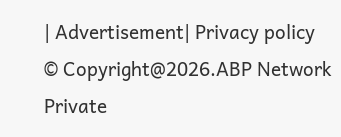| Advertisement| Privacy policy
© Copyright@2026.ABP Network Private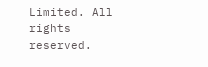Limited. All rights reserved.